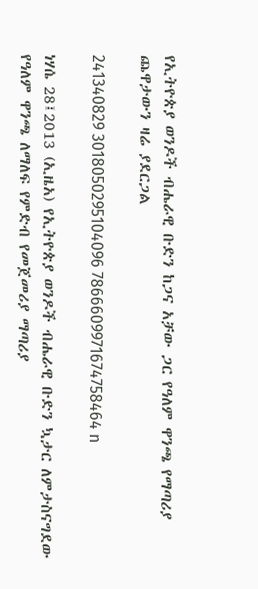የኢትዮጵያ ወንዶች ብሔራዊ ቡድን ከጋና አቻው ጋር የዓለም ዋንጫ የማጣሪያ ጨዋታውን ዛሬ ያደርጋል

241340829 3018050295104096 7866609971674758464 n

ነሃሴ 28፤2013 (ኢዜአ) የኢትዮጵያ ወንዶች ብሔራዊ ቡድን ኳታር ለምታስናግደው የዓለም ዋንጫ ለማለፍ የምድብ የመጀመሪያ ማጣሪያ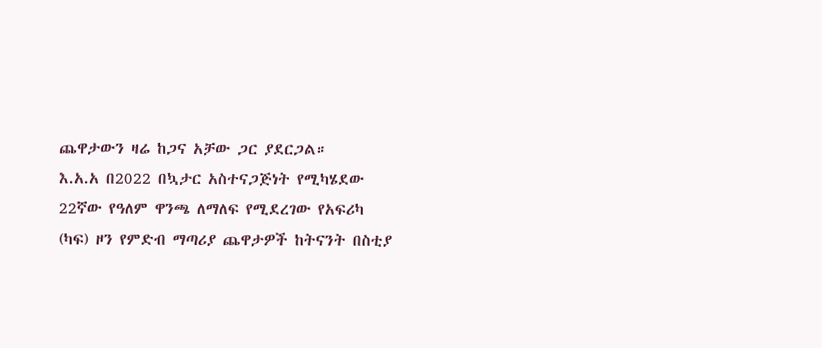ጨዋታውን ዛሬ ከጋና አቻው ጋር ያደርጋል።
እ.አ.አ በ2022 በኳታር አስተናጋጅነት የሚካሄደው 22ኛው የዓለም ዋንጫ ለማለፍ የሚደረገው የአፍሪካ (ካፍ) ዞን የምድብ ማጣሪያ ጨዋታዎች ከትናንት በስቲያ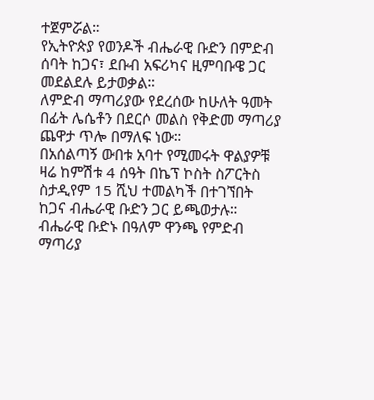ተጀምሯል።
የኢትዮጵያ የወንዶች ብሔራዊ ቡድን በምድብ ሰባት ከጋና፣ ደቡብ አፍሪካና ዚምባቡዌ ጋር መደልደሉ ይታወቃል።
ለምድብ ማጣሪያው የደረሰው ከሁለት ዓመት በፊት ሌሴቶን በደርሶ መልስ የቅድመ ማጣሪያ ጨዋታ ጥሎ በማለፍ ነው።
በአሰልጣኝ ውበቱ አባተ የሚመሩት ዋልያዎቹ ዛሬ ከምሽቱ 4 ሰዓት በኬፕ ኮስት ስፖርትስ ስታዲየም 15 ሺህ ተመልካች በተገኘበት ከጋና ብሔራዊ ቡድን ጋር ይጫወታሉ።
ብሔራዊ ቡድኑ በዓለም ዋንጫ የምድብ ማጣሪያ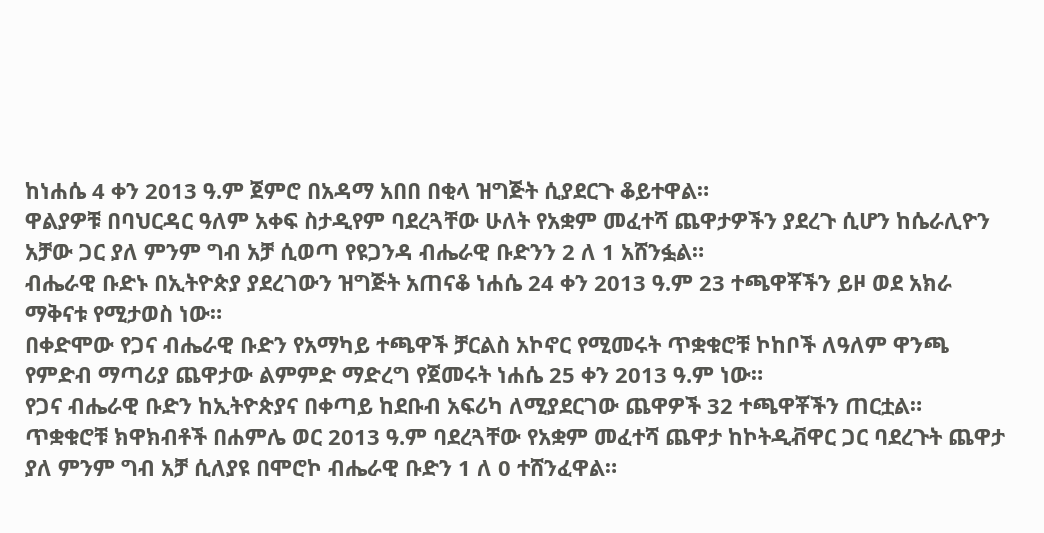ከነሐሴ 4 ቀን 2013 ዓ.ም ጀምሮ በአዳማ አበበ በቂላ ዝግጅት ሲያደርጉ ቆይተዋል።
ዋልያዎቹ በባህርዳር ዓለም አቀፍ ስታዲየም ባደረጓቸው ሁለት የአቋም መፈተሻ ጨዋታዎችን ያደረጉ ሲሆን ከሴራሊዮን አቻው ጋር ያለ ምንም ግብ አቻ ሲወጣ የዩጋንዳ ብሔራዊ ቡድንን 2 ለ 1 አሸንፏል።
ብሔራዊ ቡድኑ በኢትዮጵያ ያደረገውን ዝግጅት አጠናቆ ነሐሴ 24 ቀን 2013 ዓ.ም 23 ተጫዋቾችን ይዞ ወደ አክራ ማቅናቱ የሚታወስ ነው።
በቀድሞው የጋና ብሔራዊ ቡድን የአማካይ ተጫዋች ቻርልስ አኮኖር የሚመሩት ጥቋቁሮቹ ኮከቦች ለዓለም ዋንጫ የምድብ ማጣሪያ ጨዋታው ልምምድ ማድረግ የጀመሩት ነሐሴ 25 ቀን 2013 ዓ.ም ነው።
የጋና ብሔራዊ ቡድን ከኢትዮጵያና በቀጣይ ከደቡብ አፍሪካ ለሚያደርገው ጨዋዎች 32 ተጫዋቾችን ጠርቷል።
ጥቋቁሮቹ ክዋክብቶች በሐምሌ ወር 2013 ዓ.ም ባደረጓቸው የአቋም መፈተሻ ጨዋታ ከኮትዲቭዋር ጋር ባደረጉት ጨዋታ ያለ ምንም ግብ አቻ ሲለያዩ በሞሮኮ ብሔራዊ ቡድን 1 ለ 0 ተሸንፈዋል።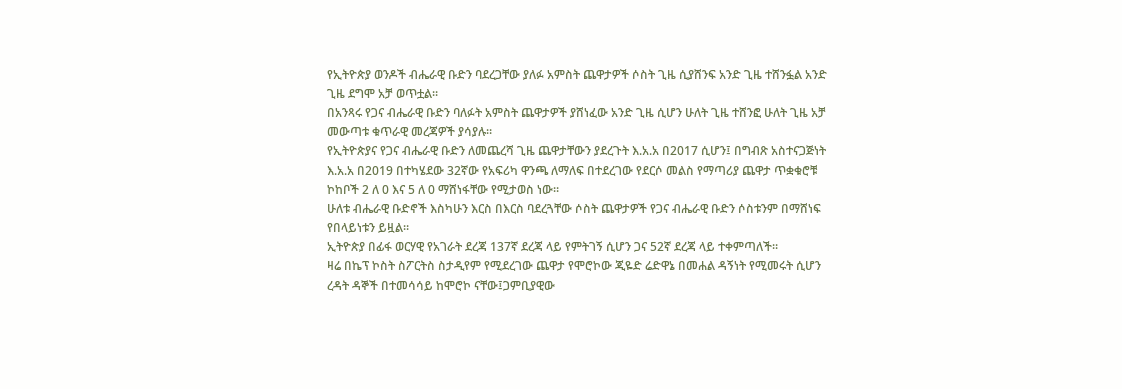የኢትዮጵያ ወንዶች ብሔራዊ ቡድን ባደረጋቸው ያለፉ አምስት ጨዋታዎች ሶስት ጊዜ ሲያሸንፍ አንድ ጊዜ ተሸንፏል አንድ ጊዜ ደግሞ አቻ ወጥቷል።
በአንጻሩ የጋና ብሔራዊ ቡድን ባለፉት አምስት ጨዋታዎች ያሸነፈው አንድ ጊዜ ሲሆን ሁለት ጊዜ ተሸንፎ ሁለት ጊዜ አቻ መውጣቱ ቁጥራዊ መረጃዎች ያሳያሉ።
የኢትዮጵያና የጋና ብሔራዊ ቡድን ለመጨረሻ ጊዜ ጨዋታቸውን ያደረጉት እ.አ.አ በ2017 ሲሆን፤ በግብጽ አስተናጋጅነት እ.አ.አ በ2019 በተካሄደው 32ኛው የአፍሪካ ዋንጫ ለማለፍ በተደረገው የደርሶ መልስ የማጣሪያ ጨዋታ ጥቋቁሮቹ ኮከቦች 2 ለ 0 እና 5 ለ 0 ማሸነፋቸው የሚታወስ ነው።
ሁለቱ ብሔራዊ ቡድኖች እስካሁን እርስ በእርስ ባደረጓቸው ሶስት ጨዋታዎች የጋና ብሔራዊ ቡድን ሶስቱንም በማሸነፍ የበላይነቱን ይዟል።
ኢትዮጵያ በፊፋ ወርሃዊ የአገራት ደረጃ 137ኛ ደረጃ ላይ የምትገኝ ሲሆን ጋና 52ኛ ደረጃ ላይ ተቀምጣለች።
ዛሬ በኬፕ ኮስት ስፖርትስ ስታዲየም የሚደረገው ጨዋታ የሞሮኮው ጂዬድ ሬድዋኔ በመሐል ዳኝነት የሚመሩት ሲሆን ረዳት ዳኞች በተመሳሳይ ከሞሮኮ ናቸው፤ጋምቢያዊው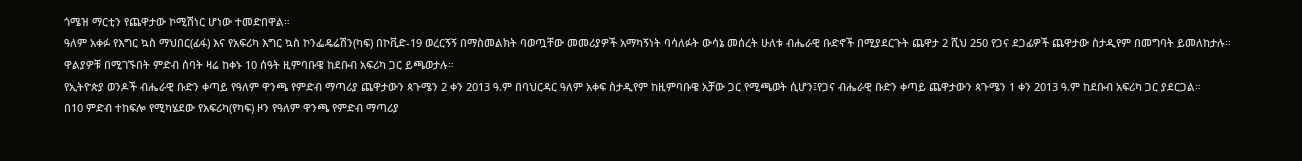ጎሜዝ ማርቲን የጨዋታው ኮሚሽነር ሆነው ተመድበዋል።
ዓለም አቀፉ የእግር ኳስ ማህበር(ፊፋ) እና የአፍሪካ እግር ኳስ ኮንፌዴሬሽን(ካፍ) በኮቪድ-19 ወረርኝኝ በማስመልክት ባወጧቸው መመሪያዎች አማካኝነት ባሳለፉት ውሳኔ መሰረት ሁለቱ ብሔራዊ ቡድኖች በሚያደርጉት ጨዋታ 2 ሺህ 250 የጋና ደጋፊዎች ጨዋታው ስታዲየም በመግባት ይመለከታሉ።
ዋልያዎቹ በሚገኙበት ምድብ ሰባት ዛሬ ከቀኑ 10 ሰዓት ዚምባቡዌ ከደቡብ አፍሪካ ጋር ይጫወታሉ።
የኢትዮጵያ ወንዶች ብሔራዊ ቡድን ቀጣይ የዓለም ዋንጫ የምድብ ማጣሪያ ጨዋታውን ጳጉሜን 2 ቀን 2013 ዓ.ም በባህርዳር ዓለም አቀፍ ስታዲየም ከዚምባቡዌ አቻው ጋር የሚጫወት ሲሆን፤የጋና ብሔራዊ ቡድን ቀጣይ ጨዋታውን ጳጉሜን 1 ቀን 2013 ዓ.ም ከደቡብ አፍሪካ ጋር ያደርጋል።
በ10 ምድብ ተከፍሎ የሚካሄደው የአፍሪካ(የካፍ) ዞን የዓለም ዋንጫ የምድብ ማጣሪያ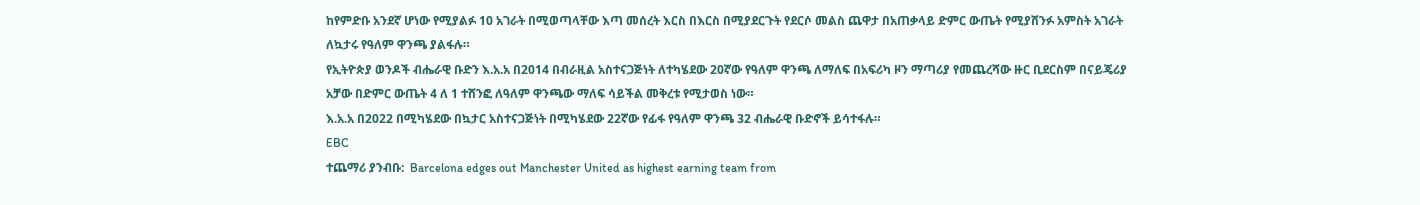ከየምድቡ አንደኛ ሆነው የሚያልፉ 10 አገራት በሚወጣላቸው እጣ መሰረት እርስ በእርስ በሚያደርጉት የደርሶ መልስ ጨዋታ በአጠቃላይ ድምር ውጤት የሚያሸንፉ አምስት አገራት ለኳታሩ የዓለም ዋንጫ ያልፋሉ።
የኢትዮጵያ ወንዶች ብሔራዊ ቡድን እ.አ.አ በ2014 በብራዚል አስተናጋጅነት ለተካሄደው 20ኛው የዓለም ዋንጫ ለማለፍ በአፍሪካ ዞን ማጣሪያ የመጨረሻው ዙር ቢደርስም በናይጄሪያ አቻው በድምር ውጤት 4 ለ 1 ተሸንፎ ለዓለም ዋንጫው ማለፍ ሳይችል መቅረቱ የሚታወስ ነው።
እ.አ.አ በ2022 በሚካሄደው በኳታር አስተናጋጅነት በሚካሄደው 22ኛው የፊፋ የዓለም ዋንጫ 32 ብሔራዊ ቡድኖች ይሳተፋሉ።
EBC
ተጨማሪ ያንብቡ:  Barcelona edges out Manchester United as highest earning team from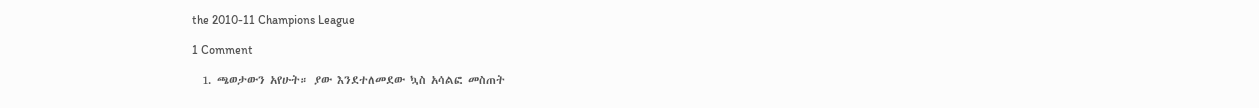the 2010-11 Champions League

1 Comment

  1. ጫወታውን አየሁት። ያው እንደተለመደው ኳስ አሳልፎ መስጠት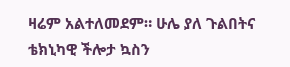ዛሬም አልተለመደም። ሁሌ ያለ ጉልበትና ቴክኒካዊ ችሎታ ኳስን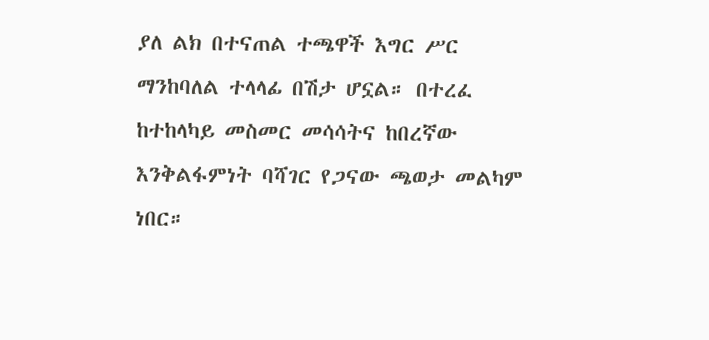ያለ ልክ በተናጠል ተጫዋች እግር ሥር ማንከባለል ተላላፊ በሽታ ሆኗል። በተረፈ ከተከላካይ መስመር መሳሳትና ከበረኛው እንቅልፋምነት ባሻገር የጋናው ጫወታ መልካም ነበር።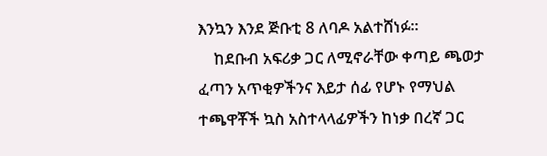እንኳን እንደ ጅቡቲ 8 ለባዶ አልተሸነፉ።
    ከደቡብ አፍሪቃ ጋር ለሚኖራቸው ቀጣይ ጫወታ ፈጣን አጥቂዎችንና እይታ ሰፊ የሆኑ የማህል ተጫዋቾች ኳስ አስተላላፊዎችን ከነቃ በረኛ ጋር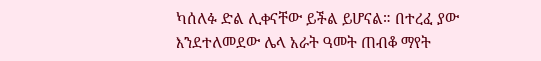ካሰለፉ ድል ሊቀናቸው ይችል ይሆናል። በተረፈ ያው እንደተለመደው ሌላ አራት ዓመት ጠብቆ ማየት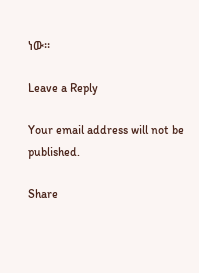ነው።

Leave a Reply

Your email address will not be published.

Share